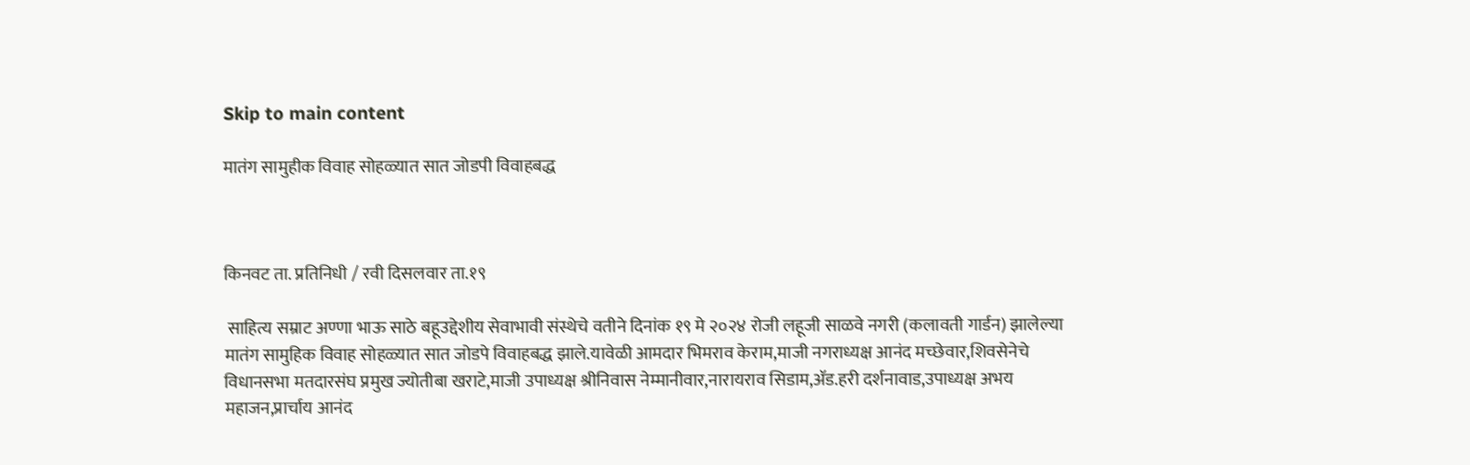Skip to main content

मातंग सामुहीक विवाह सोहळ्यात सात जोडपी विवाहबद्ध



किनवट ता. प्रतिनिधी / रवी दिसलवार ता.१९

 साहित्य सम्राट अण्णा भाऊ साठे बहूउद्देशीय सेवाभावी संस्थेचे वतीने दिनांक १९ मे २०२४ रोजी लहूजी साळवे नगरी (कलावती गार्डन) झालेल्या मातंग सामुहिक विवाह सोहळ्यात सात जोडपे विवाहबद्ध झाले.यावेळी आमदार भिमराव केराम,माजी नगराध्यक्ष आनंद मच्छेवार,शिवसेनेचे विधानसभा मतदारसंघ प्रमुख ज्योतीबा खराटे,माजी उपाध्यक्ष श्रीनिवास नेम्मानीवार,नारायराव सिडाम,ॲड.हरी दर्शनावाड,उपाध्यक्ष अभय महाजन,प्रार्चाय आनंद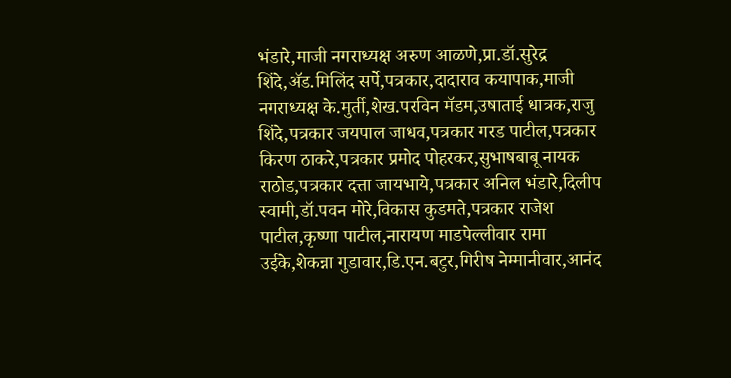भंडारे,माजी नगराध्यक्ष अरुण आळणे,प्रा.डॉ.सुरेद्र शिंदे,ॲड.मिलिंद सर्पे,पत्रकार,दादाराव कयापाक,माजी नगराध्यक्ष के.मुर्ती,शेख.परविन मॅडम,उषाताई धात्रक,राजु शिंदे,पत्रकार जयपाल जाधव,पत्रकार गरड पाटील,पत्रकार किरण ठाकरे,पत्रकार प्रमोद पोहरकर,सुभाषबाबू नायक राठोड,पत्रकार दत्ता जायभाये,पत्रकार अनिल भंडारे,दिलीप स्वामी,डॉ.पवन मोरे,विकास कुडमते,पत्रकार राजेश पाटील,कृष्णा पाटील,नारायण माडपेल्लीवार रामा उईके,शेकन्ना गुडावार,डि.एन.बटुर,गिरीष नेम्मानीवार,आनंद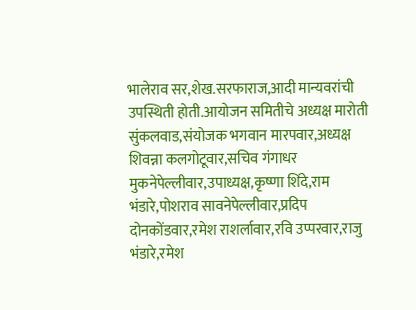भालेराव सर,शेख.सरफाराज,आदी मान्यवरांची उपस्थिती होती.आयोजन समितीचे अध्यक्ष मारोती सुंकलवाड,संयोजक भगवान मारपवार,अध्यक्ष शिवन्ना कलगोटूवार,सचिव गंगाधर मुकनेपेल्लीवार,उपाध्यक्ष,कृष्णा शिंदे,राम भंडारे,पोशराव सावनेपेल्लीवार,प्रदिप दोनकोंडवार,रमेश राशर्लावार,रवि उप्परवार,राजु भंडारे,रमेश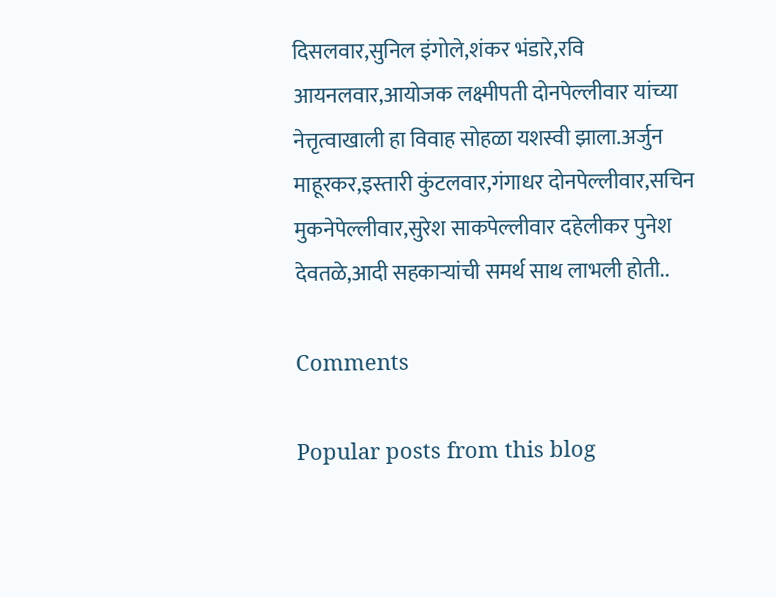दिसलवार,सुनिल इंगोले,शंकर भंडारे,रवि आयनलवार,आयोजक लक्ष्मीपती दोनपेल्लीवार यांच्या नेत्तृत्वाखाली हा विवाह सोहळा यशस्वी झाला.अर्जुन माहूरकर,इस्तारी कुंटलवार,गंगाधर दोनपेल्लीवार,सचिन मुकनेपेल्लीवार,सुरेश साकपेल्लीवार दहेलीकर पुनेश देवतळे,आदी सहकार्‍यांची समर्थ साथ लाभली होती..

Comments

Popular posts from this blog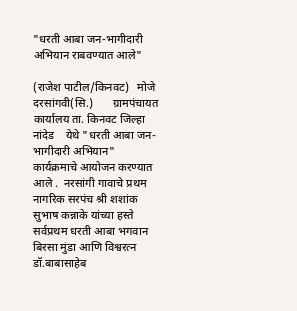"धरती आबा जन-भागीदारी अभियान राबवण्यात आले"

(राजेश पाटील/किनवट)   मोजे दरसांगवी(सि.)       ग्रामपंचायत कार्यालय ता. किनवट जिल्हा नांदेड    येथे "धरती आबा जन-भागीदारी अभियान"  कार्यक्रमाचे आयोजन करण्यात आले .  नरसांगी गावाचे प्रथम नागरिक सरपंच श्री शशांक सुभाष कन्नाके यांच्या हस्ते सर्वप्रथम धरती आबा भगवान  बिरसा मुंडा आणि विश्वरत्न डॉ.बाबासाहेब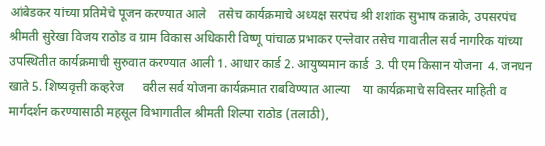आंबेडकर यांच्या प्रतिमेचे पूजन करण्यात आले    तसेच कार्यक्रमाचे अध्यक्ष सरपंच श्री शशांक सुभाष कन्नाके, उपसरपंच श्रीमती सुरेखा विजय राठोड व ग्राम विकास अधिकारी विष्णू पांचाळ प्रभाकर एन्लेवार तसेच गावातील सर्व नागरिक यांच्या उपस्थितीत कार्यक्रमाची सुरुवात करण्यात आली 1. आधार कार्ड 2. आयुष्यमान कार्ड  3. पी एम किसान योजना  4. जनधन खाते 5. शिष्यवृत्ती कव्हरेज      वरील सर्व योजना कार्यक्रमात राबविण्यात आल्या    या कार्यक्रमाचे सविस्तर माहिती व मार्गदर्शन करण्यासाठी महसूल विभागातील श्रीमती शिल्पा राठोड (तलाठी),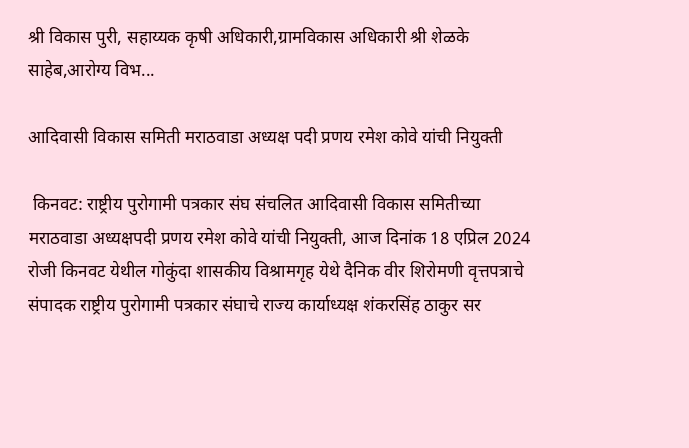श्री विकास पुरी, सहाय्यक कृषी अधिकारी,ग्रामविकास अधिकारी श्री शेळके साहेब,आरोग्य विभ...

आदिवासी विकास समिती मराठवाडा अध्यक्ष पदी प्रणय रमेश कोवे यांची नियुक्ती

 किनवट: राष्ट्रीय पुरोगामी पत्रकार संघ संचलित आदिवासी विकास समितीच्या मराठवाडा अध्यक्षपदी प्रणय रमेश कोवे यांची नियुक्ती, आज दिनांक 18 एप्रिल 2024 रोजी किनवट येथील गोकुंदा शासकीय विश्रामगृह येथे दैनिक वीर शिरोमणी वृत्तपत्राचे संपादक राष्ट्रीय पुरोगामी पत्रकार संघाचे राज्य कार्याध्यक्ष शंकरसिंह ठाकुर सर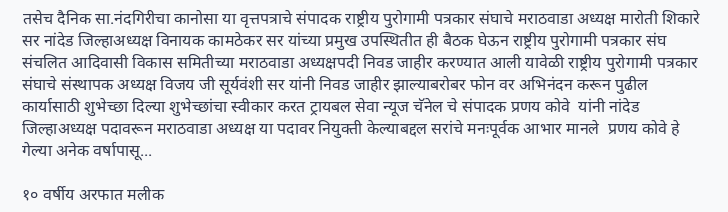तसेच दैनिक सा.नंदगिरीचा कानोसा या वृत्तपत्राचे संपादक राष्ट्रीय पुरोगामी पत्रकार संघाचे मराठवाडा अध्यक्ष मारोती शिकारे सर नांदेड जिल्हाअध्यक्ष विनायक कामठेकर सर यांच्या प्रमुख उपस्थितीत ही बैठक घेऊन राष्ट्रीय पुरोगामी पत्रकार संघ संचलित आदिवासी विकास समितीच्या मराठवाडा अध्यक्षपदी निवड जाहीर करण्यात आली यावेळी राष्ट्रीय पुरोगामी पत्रकार संघाचे संस्थापक अध्यक्ष विजय जी सूर्यवंशी सर यांनी निवड जाहीर झाल्याबरोबर फोन वर अभिनंदन करून पुढील कार्यासाठी शुभेच्छा दिल्या शुभेच्छांचा स्वीकार करत ट्रायबल सेवा न्यूज चॅनेल चे संपादक प्रणय कोवे  यांनी नांदेड जिल्हाअध्यक्ष पदावरून मराठवाडा अध्यक्ष या पदावर नियुक्ती केल्याबद्दल सरांचे मनःपूर्वक आभार मानले  प्रणय कोवे हे गेल्या अनेक वर्षापासू...

१० वर्षीय अरफात मलीक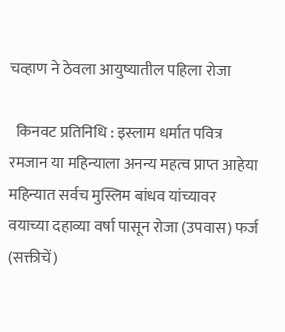चव्हाण ने ठेवला आयुष्यातील पहिला रोजा

  किनवट प्रतिनिधि : इस्लाम धर्मात पवित्र रमजान या महिन्याला अनन्य महत्व प्राप्त आहेया महिन्यात सर्वच मुस्लिम बांधव यांच्यावर वयाच्या दहाव्या वर्षा पासून रोजा (उपवास) फर्ज (सक्तीचें)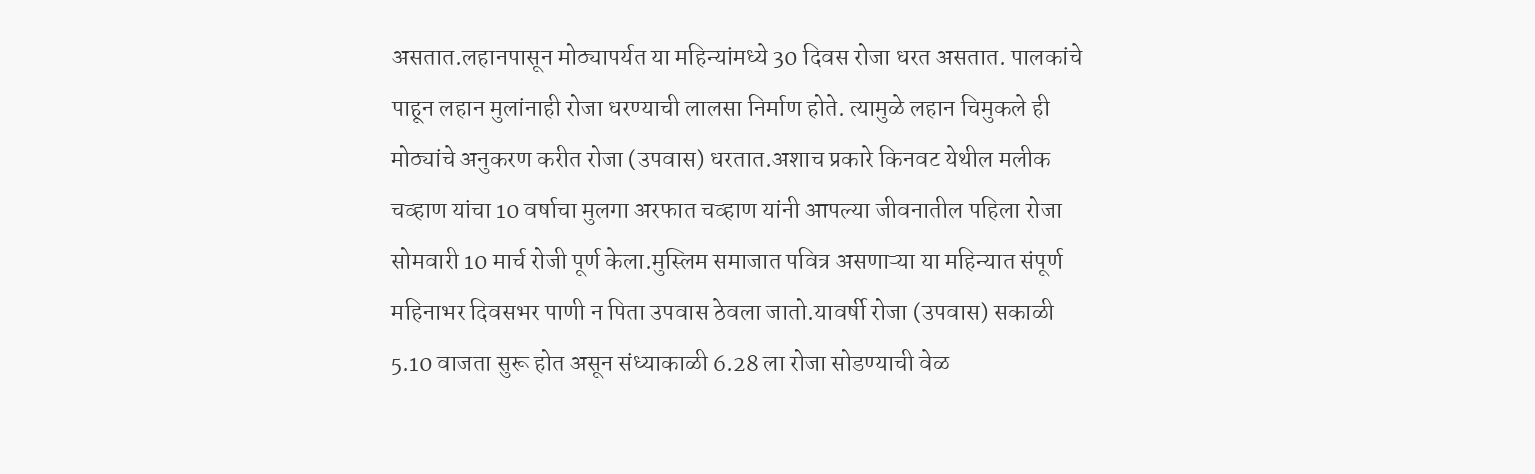असतात.लहानपासून मोठ्यापर्यत या महिन्यांमध्ये 30 दिवस रोजा धरत असतात. पालकांचे पाहून लहान मुलांनाही रोजा धरण्याची लालसा निर्माण होते. त्यामुळे लहान चिमुकले ही मोठ्यांचे अनुकरण करीत रोजा (उपवास) धरतात.अशाच प्रकारे किनवट येथील मलीक चव्हाण यांचा 10 वर्षाचा मुलगा अरफात चव्हाण यांनी आपल्या जीवनातील पहिला रोजा सोमवारी 10 मार्च रोजी पूर्ण केला.मुस्लिम समाजात पवित्र असणाऱ्या या महिन्यात संपूर्ण महिनाभर दिवसभर पाणी न पिता उपवास ठेवला जातो.यावर्षी रोजा (उपवास) सकाळी 5.10 वाजता सुरू होत असून संध्याकाळी 6.28 ला रोजा सोडण्याची वेळ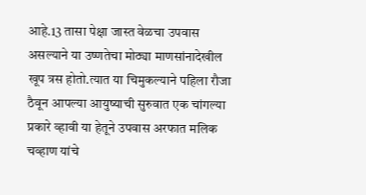आहे.13 तासा पेक्षा जास्त वेळचा उपवास असल्याने या उष्णतेचा मोठ्या माणसांनादेखील खूप त्रस होतो.त्यात या चिमुकल्याने पहिला रौजा ठैवून आपल्या आयुष्याची सुरुवात एक चांगल्या प्रकारे व्हावी या हेतूने उपवास अरफात मलिक चव्हाण यांचे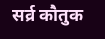सर्व्र कौतुक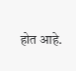होत आहे.